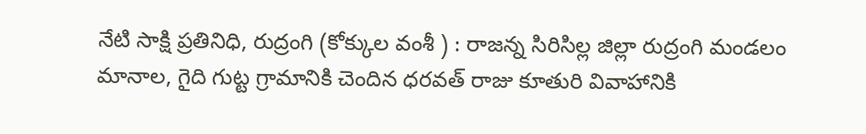నేటి సాక్షి ప్రతినిధి, రుద్రంగి (కోక్కుల వంశీ ) : రాజన్న సిరిసిల్ల జిల్లా రుద్రంగి మండలం మానాల, గైది గుట్ట గ్రామానికి చెందిన ధరవత్ రాజు కూతురి వివాహానికి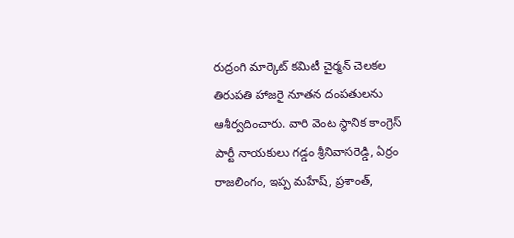రుద్రంగి మార్కెట్ కమిటీ చైర్మన్ చెలకల తిరుపతి హాజరై నూతన దంపతులను ఆశీర్వదించారు. వారి వెంట స్థానిక కాంగ్రెస్ పార్టీ నాయకులు గడ్డం శ్రీనివాసరెడ్డి, ఏర్రం రాజలింగం, ఇప్ప మహేష్, ప్రశాంత్,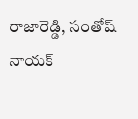రాజారెడ్డి, సంతోష్ నాయక్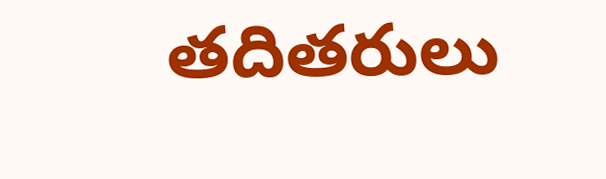తదితరులు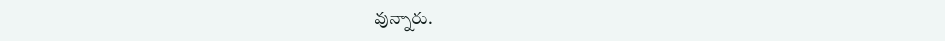వున్నారు.